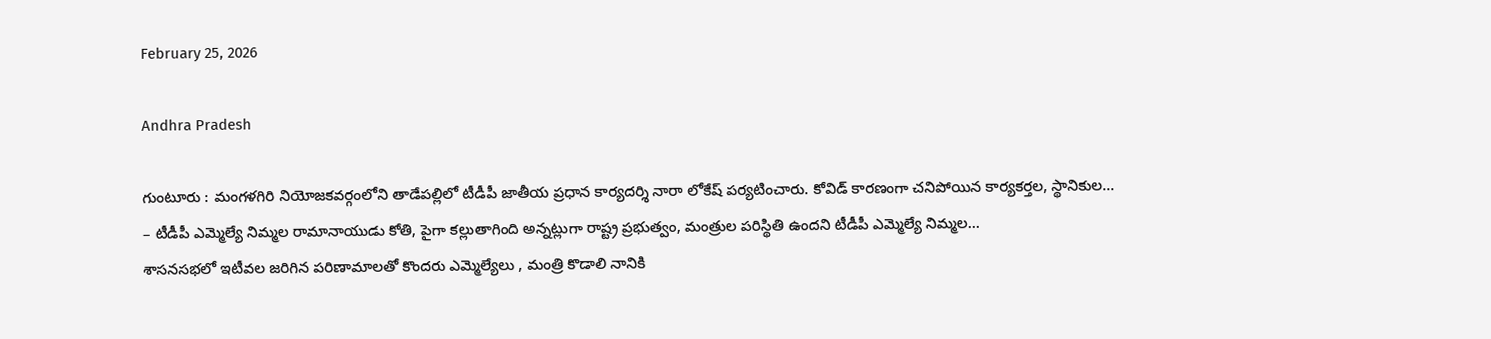February 25, 2026

Andhra Pradesh

గుంటూరు : మంగళగిరి నియోజకవర్గంలోని తాడేపల్లిలో టీడీపీ జాతీయ ప్రధాన కార్యదర్శి నారా లోకేష్ పర్యటించారు. కోవిడ్ కారణంగా చనిపోయిన కార్యకర్తల, స్థానికుల...
– టీడీపీ ఎమ్మెల్యే నిమ్మల రామానాయుడు కోతి, పైగా కల్లుతాగింది అన్నట్లుగా రాష్ట్ర ప్రభుత్వం, మంత్రుల పరిస్థితి ఉందని టీడీపీ ఎమ్మెల్యే నిమ్మల...
శాసనసభలో ఇటీవల జరిగిన పరిణామాలతో కొందరు ఎమ్మెల్యేలు , మంత్రి కొడాలి నానికి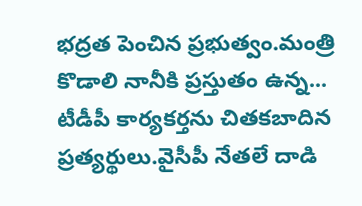భద్రత పెంచిన ప్రభుత్వం.మంత్రి కొడాలి నానీకి ప్రస్తుతం ఉన్న...
టీడీపీ కార్యకర్తను చితకబాదిన ప్రత్యర్థులు.వైసీపీ నేతలే దాడి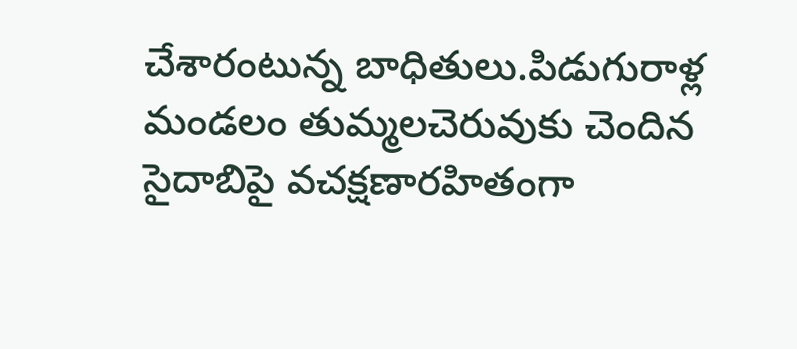చేశారంటున్న బాధితులు.పిడుగురాళ్ల మండలం తుమ్మలచెరువుకు చెందిన సైదాబిపై వచక్షణారహితంగా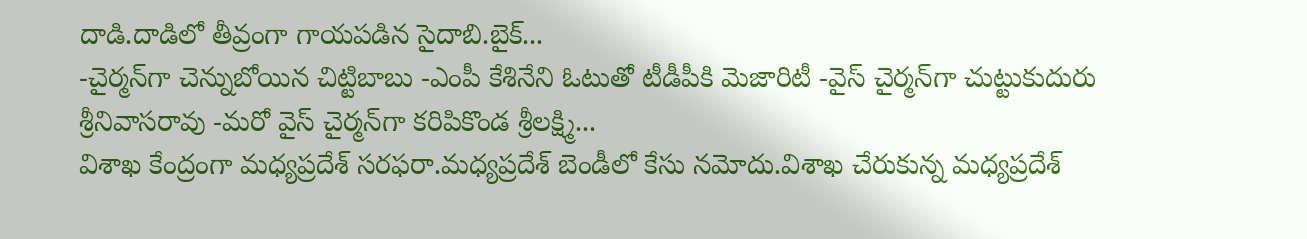దాడి.దాడిలో తీవ్రంగా గాయపడిన సైదాబి.బైక్...
-చైర్మన్‌గా చెన్నుబోయిన చిట్టిబాబు -ఎంపీ కేశినేని ఓటుతో టీడీపీకి మెజారిటీ -వైస్ చైర్మన్‌గా చుట్టుకుదురు శ్రీనివాసరావు -మరో వైస్ చైర్మన్‌గా కరిపికొండ శ్రీలక్ష్మి...
విశాఖ కేంద్రంగా మధ్యప్రదేశ్ సరఫరా.మధ్యప్రదేశ్ బెండీలో కేసు నమోదు.విశాఖ చేరుకున్న మధ్యప్రదేశ్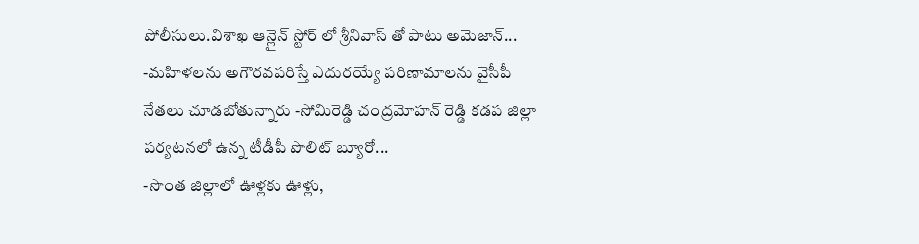పోలీసులు.విశాఖ ఆన్లైన్ స్టోర్ లో శ్రీనివాస్ తో పాటు అమెజాన్...
-మహిళలను అగౌరవపరిస్తే ఎదురయ్యే పరిణామాలను వైసీపీ నేతలు చూడబోతున్నారు -సోమిరెడ్డి చంద్రమోహన్ రెడ్డి కడప జిల్లా పర్యటనలో ఉన్న టీడీపీ పొలిట్ బ్యూరో...
-సొంత జిల్లాలో ఊళ్లకు ఊళ్లు,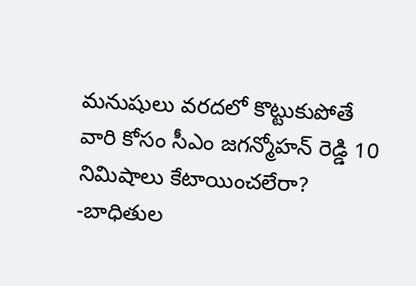మనుషులు వరదలో కొట్టుకుపోతే వారి కోసం సీఎం జగన్మోహన్ రెడ్డి 10 నిమిషాలు కేటాయించలేరా? -బాధితుల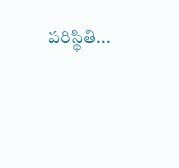పరిస్థితి...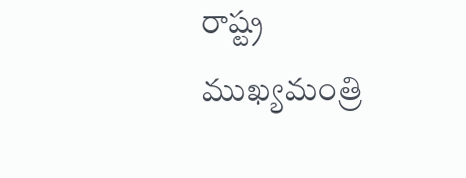రాష్ట్ర ముఖ్యమంత్రి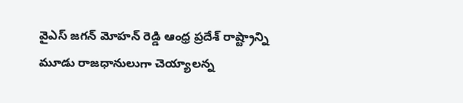వైఎస్ జగన్ మోహన్ రెడ్డి ఆంధ్ర ప్రదేశ్ రాష్ట్రాన్ని మూడు రాజధానులుగా చెయ్యాలన్న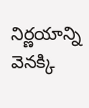నిర్ణయాన్ని వెనక్కి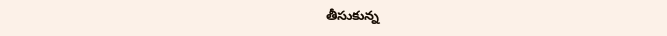తీసుకున్న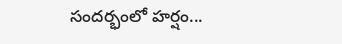సందర్భంలో హర్షం...